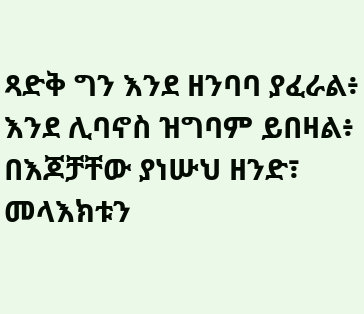ጻድቅ ግን እንደ ዘንባባ ያፈራል፥ እንደ ሊባኖስ ዝግባም ይበዛል፥
በእጆቻቸው ያነሡህ ዘንድ፣ መላእክቱን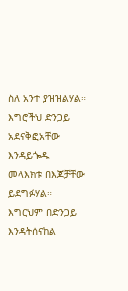ስለ አንተ ያዝዝልሃል።
እግሮችህ ድንጋይ አደናቅፎአቸው እንዳይጐዱ መላእክቱ በእጆቻቸው ይደግፉሃል።
እግርህም በድንጋይ እንዳትሰናከል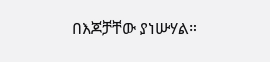በእጆቻቸው ያነሡሃል።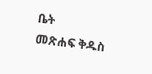ቤት
መጽሐፍ ቅዱስ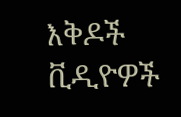እቅዶች
ቪዲዮዎች